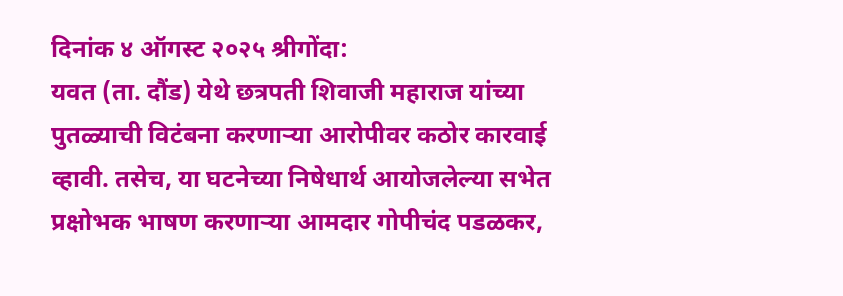दिनांक ४ ऑगस्ट २०२५ श्रीगोंदा:
यवत (ता. दौंड) येथे छत्रपती शिवाजी महाराज यांच्या पुतळ्याची विटंबना करणाऱ्या आरोपीवर कठोर कारवाई व्हावी. तसेच, या घटनेच्या निषेधार्थ आयोजलेल्या सभेत प्रक्षोभक भाषण करणाऱ्या आमदार गोपीचंद पडळकर,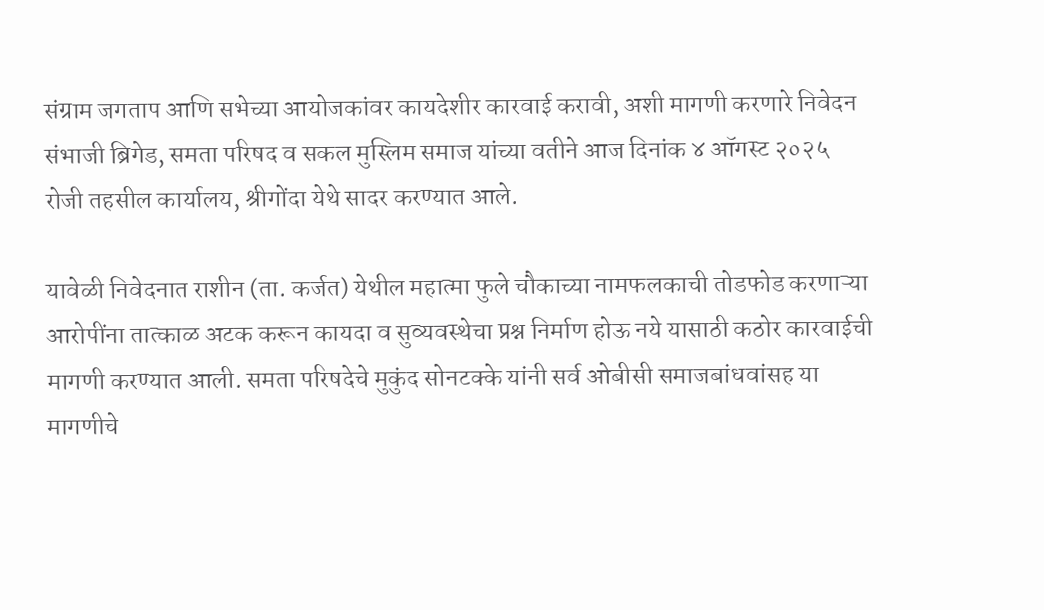संग्राम जगताप आणि सभेच्या आयोजकांवर कायदेशीर कारवाई करावी, अशी मागणी करणारे निवेदन संभाजी ब्रिगेड, समता परिषद व सकल मुस्लिम समाज यांच्या वतीने आज दिनांक ४ ऑगस्ट २०२५ रोजी तहसील कार्यालय, श्रीगोंदा येथे सादर करण्यात आले.

यावेळी निवेदनात राशीन (ता. कर्जत) येथील महात्मा फुले चौकाच्या नामफलकाची तोडफोड करणाऱ्या आरोपींना तात्काळ अटक करून कायदा व सुव्यवस्थेचा प्रश्न निर्माण होऊ नये यासाठी कठोर कारवाईची मागणी करण्यात आली. समता परिषदेचे मुकुंद सोनटक्के यांनी सर्व ओबीसी समाजबांधवांसह या मागणीचे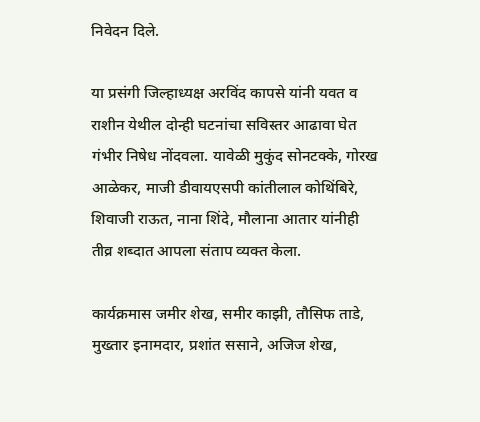निवेदन दिले.

या प्रसंगी जिल्हाध्यक्ष अरविंद कापसे यांनी यवत व राशीन येथील दोन्ही घटनांचा सविस्तर आढावा घेत गंभीर निषेध नोंदवला. यावेळी मुकुंद सोनटक्के, गोरख आळेकर, माजी डीवायएसपी कांतीलाल कोथिंबिरे, शिवाजी राऊत, नाना शिंदे, मौलाना आतार यांनीही तीव्र शब्दात आपला संताप व्यक्त केला.

कार्यक्रमास जमीर शेख, समीर काझी, तौसिफ ताडे, मुख्तार इनामदार, प्रशांत ससाने, अजिज शेख,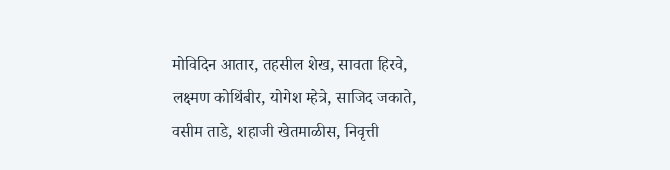मोविदिन आतार, तहसील शेख, सावता हिरवे, लक्ष्मण कोथिंबीर, योगेश म्हेत्रे, साजिद जकाते, वसीम ताडे, शहाजी खेतमाळीस, निवृत्ती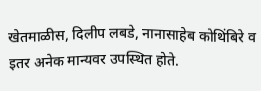खेतमाळीस, दिलीप लबडे, नानासाहेब कोथिंबिरे व इतर अनेक मान्यवर उपस्थित होते.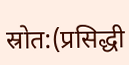स्रोत:(प्रसिद्धी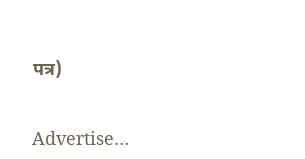पत्र)


Advertise…